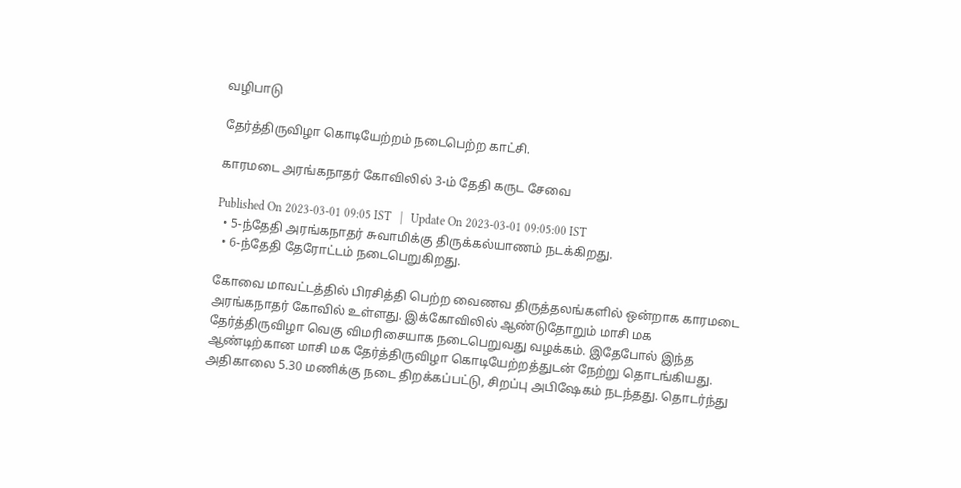வழிபாடு

தேர்த்திருவிழா கொடியேற்றம் நடைபெற்ற காட்சி.

காரமடை அரங்கநாதர் கோவிலில் 3-ம் தேதி கருட சேவை

Published On 2023-03-01 09:05 IST   |   Update On 2023-03-01 09:05:00 IST
  • 5-ந்தேதி அரங்கநாதர் சுவாமிக்கு திருக்கல்யாணம் நடக்கிறது.
  • 6-ந்தேதி தேரோட்டம் நடைபெறுகிறது.

கோவை மாவட்டத்தில் பிரசித்தி பெற்ற வைணவ திருத்தலங்களில் ஒன்றாக காரமடை அரங்கநாதர் கோவில் உள்ளது. இக்கோவிலில் ஆண்டுதோறும் மாசி மக தேர்த்திருவிழா வெகு விமரிசையாக நடைபெறுவது வழக்கம். இதேபோல் இந்த ஆண்டிற்கான மாசி மக தேர்த்திருவிழா கொடியேற்றத்துடன் நேற்று தொடங்கியது. அதிகாலை 5.30 மணிக்கு நடை திறக்கப்பட்டு, சிறப்பு அபிஷேகம் நடந்தது. தொடர்ந்து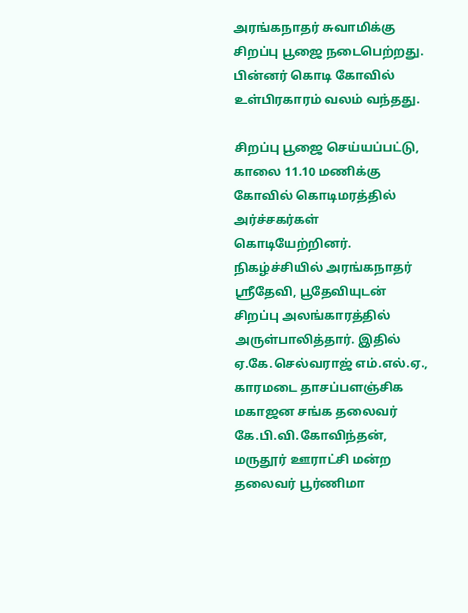அரங்கநாதர் சுவாமிக்கு சிறப்பு பூஜை நடைபெற்றது. பின்னர் கொடி கோவில் உள்பிரகாரம் வலம் வந்தது.

சிறப்பு பூஜை செய்யப்பட்டு, காலை 11.10 மணிக்கு கோவில் கொடிமரத்தில் அர்ச்சகர்கள் கொடியேற்றினர். நிகழ்ச்சியில் அரங்கநாதர் ஸ்ரீதேவி, பூதேவியுடன் சிறப்பு அலங்காரத்தில் அருள்பாலித்தார். இதில் ஏ.கே.செல்வராஜ் எம்.எல்.ஏ., காரமடை தாசப்பளஞ்சிக மகாஜன சங்க தலைவர் கே.பி.வி.கோவிந்தன், மருதூர் ஊராட்சி மன்ற தலைவர் பூர்ணிமா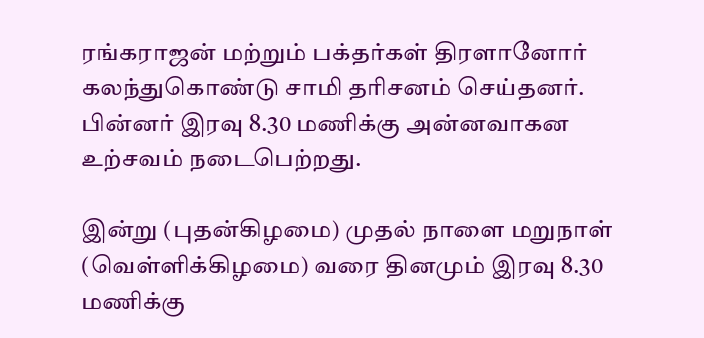ரங்கராஜன் மற்றும் பக்தர்கள் திரளானோர் கலந்துகொண்டு சாமி தரிசனம் செய்தனர். பின்னர் இரவு 8.30 மணிக்கு அன்னவாகன உற்சவம் நடைபெற்றது.

இன்று (புதன்கிழமை) முதல் நாளை மறுநாள் (வெள்ளிக்கிழமை) வரை தினமும் இரவு 8.30 மணிக்கு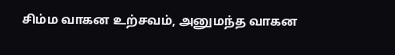சிம்ம வாகன உற்சவம், அனுமந்த வாகன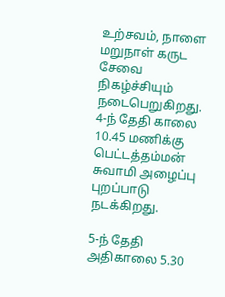உற்சவம், நாளை மறுநாள் கருட சேவை நிகழ்ச்சியும் நடைபெறுகிறது. 4-ந் தேதி காலை 10.45 மணிக்கு பெட்டத்தம்மன் சுவாமி அழைப்பு புறப்பாடு நடக்கிறது.

5-ந் தேதி அதிகாலை 5.30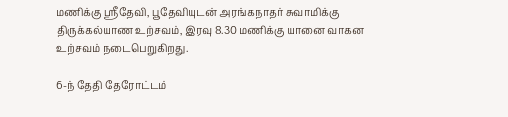மணிக்கு ஸ்ரீதேவி, பூதேவியுடன் அரங்கநாதர் சுவாமிக்கு திருக்கல்யாண உற்சவம், இரவு 8.30 மணிக்கு யானை வாகன உற்சவம் நடைபெறுகிறது.

6-ந் தேதி தேரோட்டம்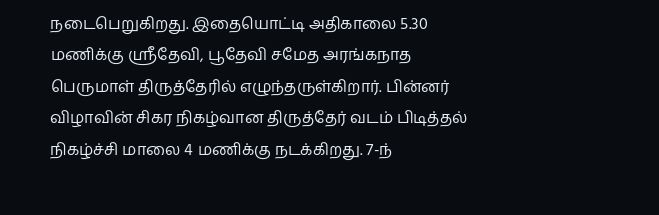நடைபெறுகிறது. இதையொட்டி அதிகாலை 5.30 மணிக்கு ஸ்ரீதேவி, பூதேவி சமேத அரங்கநாத பெருமாள் திருத்தேரில் எழுந்தருள்கிறார். பின்னர் விழாவின் சிகர நிகழ்வான திருத்தேர் வடம் பிடித்தல் நிகழ்ச்சி மாலை 4 மணிக்கு நடக்கிறது. 7-ந்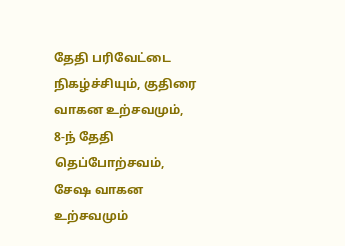தேதி பரிவேட்டை நிகழ்ச்சியும், குதிரை வாகன உற்சவமும், 8-ந் தேதி தெப்போற்சவம், சேஷ வாகன உற்சவமும்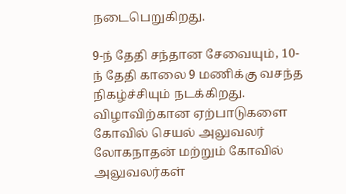நடைபெறுகிறது.

9-ந் தேதி சந்தான சேவையும், 10-ந் தேதி காலை 9 மணிக்கு வசந்த நிகழ்ச்சியும் நடக்கிறது. விழாவிற்கான ஏற்பாடுகளை கோவில் செயல் அலுவலர் லோகநாதன் மற்றும் கோவில் அலுவலர்கள்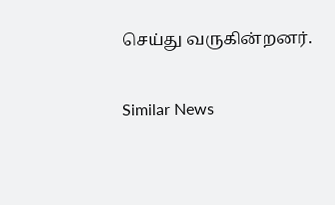செய்து வருகின்றனர்.

Similar News